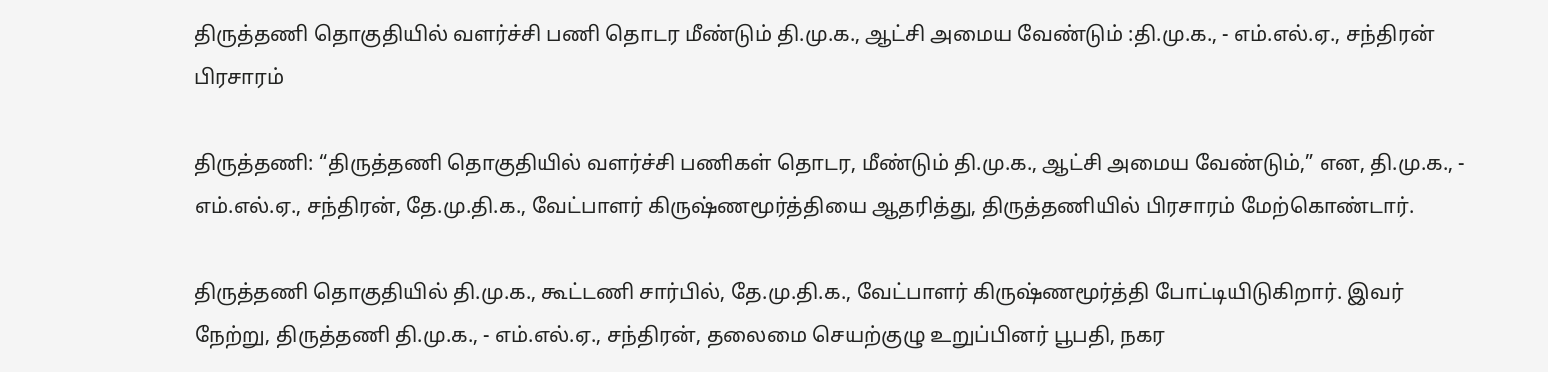திருத்தணி தொகுதியில் வளர்ச்சி பணி தொடர மீண்டும் தி.மு.க., ஆட்சி அமைய வேண்டும் :தி.மு.க., - எம்.எல்.ஏ., சந்திரன் பிரசாரம்

திருத்தணி: “திருத்தணி தொகுதியில் வளர்ச்சி பணிகள் தொடர, மீண்டும் தி.மு.க., ஆட்சி அமைய வேண்டும்,” என, தி.மு.க., - எம்.எல்.ஏ., சந்திரன், தே.மு.தி.க., வேட்பாளர் கிருஷ்ணமூர்த்தியை ஆதரித்து, திருத்தணியில் பிரசாரம் மேற்கொண்டார்.

திருத்தணி தொகுதியில் தி.மு.க., கூட்டணி சார்பில், தே.மு.தி.க., வேட்பாளர் கிருஷ்ணமூர்த்தி போட்டியிடுகிறார். இவர் நேற்று, திருத்தணி தி.மு.க., - எம்.எல்.ஏ., சந்திரன், தலைமை செயற்குழு உறுப்பினர் பூபதி, நகர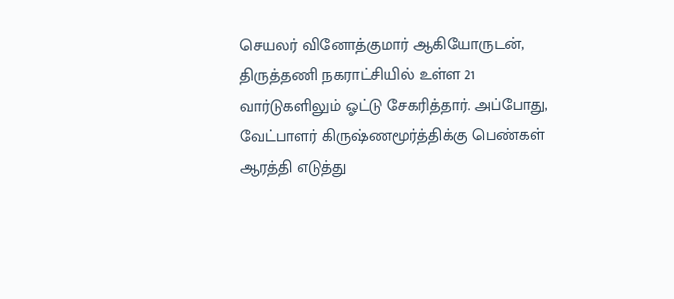செயலர் வினோத்குமார் ஆகியோருடன், திருத்தணி நகராட்சியில் உள்ள 21 வார்டுகளிலும் ஓட்டு சேகரித்தார். அப்போது, வேட்பாளர் கிருஷ்ணமூர்த்திக்கு பெண்கள் ஆரத்தி எடுத்து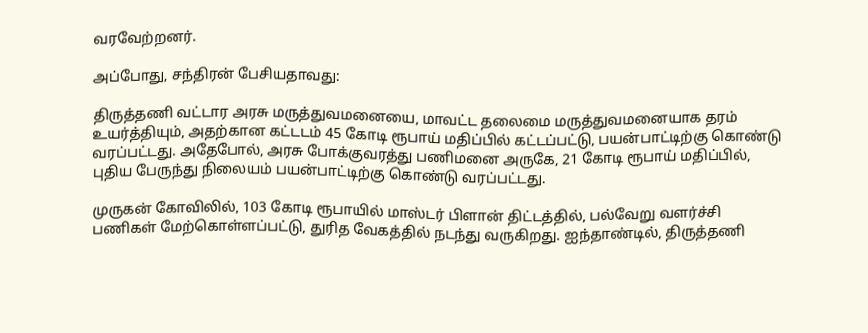வரவேற்றனர்.

அப்போது, சந்திரன் பேசியதாவது:

திருத்தணி வட்டார அரசு மருத்துவமனையை, மாவட்ட தலைமை மருத்துவமனையாக தரம் உயர்த்தியும், அதற்கான கட்டடம் 45 கோடி ரூபாய் மதிப்பில் கட்டப்பட்டு, பயன்பாட்டிற்கு கொண்டு வரப்பட்டது. அதேபோல், அரசு போக்குவரத்து பணிமனை அருகே, 21 கோடி ரூபாய் மதிப்பில், புதிய பேருந்து நிலையம் பயன்பாட்டிற்கு கொண்டு வரப்பட்டது.

முருகன் கோவிலில், 103 கோடி ரூபாயில் மாஸ்டர் பிளான் திட்டத்தில், பல்வேறு வளர்ச்சி பணிகள் மேற்கொள்ளப்பட்டு, துரித வேகத்தில் நடந்து வருகிறது. ஐந்தாண்டில், திருத்தணி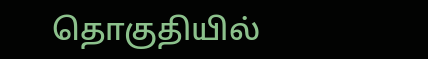தொகுதியில்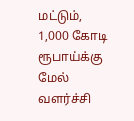மட்டும், 1,000 கோடி ரூபாய்க்கு மேல் வளர்ச்சி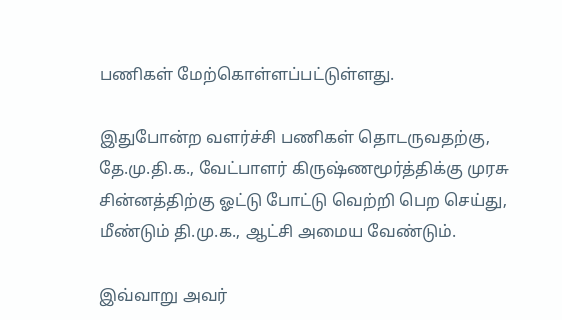பணிகள் மேற்கொள்ளப்பட்டுள்ளது.

இதுபோன்ற வளர்ச்சி பணிகள் தொடருவதற்கு, தே.மு.தி.க., வேட்பாளர் கிருஷ்ணமூர்த்திக்கு முரசு சின்னத்திற்கு ஓட்டு போட்டு வெற்றி பெற செய்து, மீண்டும் தி.மு.க., ஆட்சி அமைய வேண்டும்.

இவ்வாறு அவர்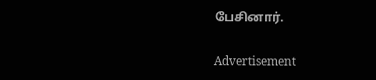பேசினார்.

Advertisement